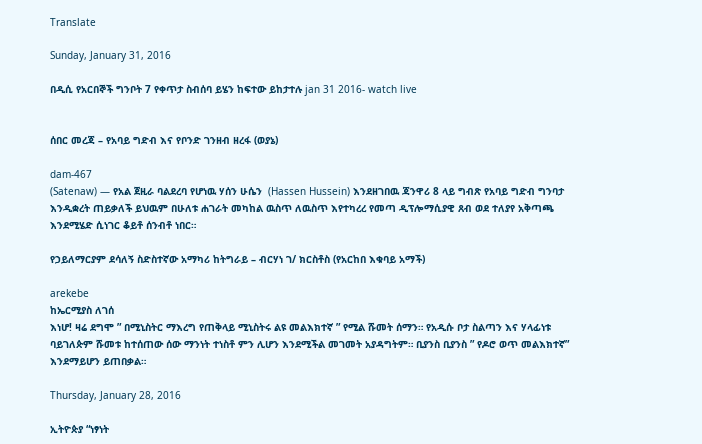Translate

Sunday, January 31, 2016

በዲሲ የአርበኞች ግንቦት 7 የቀጥታ ስብሰባ ይሄን ከፍተው ይከታተሉ jan 31 2016- watch live


ሰበር መረጃ – የአባይ ግድብ እና የቦንድ ገንዘብ ዘረፋ (ወያኔ)

dam-467
(Satenaw) — የአል ጀዚራ ባልደረባ የሆነዉ ሃሰን ሁሴን  (Hassen Hussein) እንደዘገበዉ ጃንዋሪ 8 ላይ ግብጽ የአባይ ግድብ ግንባታ እንዲቋረት ጠይቃለች ይህዉም በሁለቱ ሐገራት መካከል ዉስጥ ለዉስጥ እየተካረረ የመጣ ዲፕሎማሲያዊ ጸብ ወደ ተለያየ አቅጣጫ እንደሚሄድ ሲነገር ቆይቶ ሰንብቶ ነበር።

የኃይለማርያም ደሳለኝ ስድስተኛው አማካሪ ከትግራይ – ብርሃነ ገ/ ክርስቶስ (የአርከበ እቁባይ አማች)

arekebe
ከኤርሚያስ ለገሰ
እነሆ! ዛሬ ደግሞ ” በሚኒስትር ማእረግ የጠቅላይ ሚኒስትሩ ልዩ መልእክተኛ ” የሚል ሹመት ሰማን። የአዲሱ ቦታ ስልጣን እና ሃላፊነቱ ባይገለጵም ሹመቱ ከተሰጠው ሰው ማንነት ተነስቶ ምን ሊሆን እንደሚችል መገመት አያዳግትም። ቢያንስ ቢያንስ ” የዶሮ ወጥ መልእክተኛ” እንደማይሆን ይጠበቃል።

Thursday, January 28, 2016

ኢትዮጵያ “ነፃነት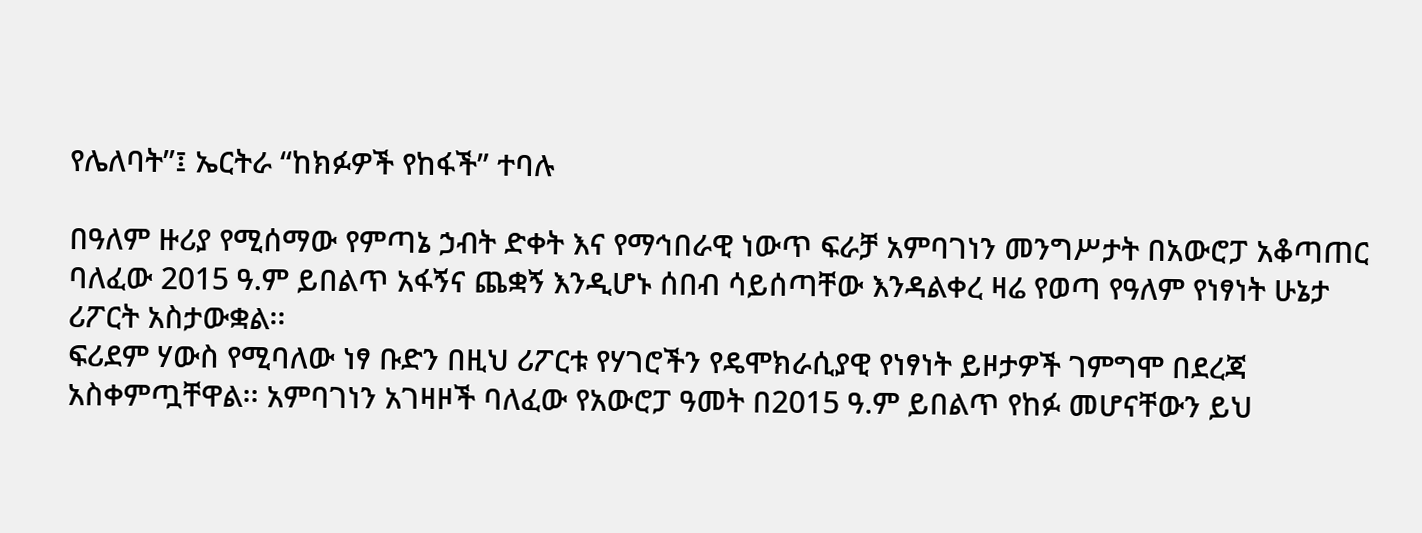የሌለባት”፤ ኤርትራ “ከክፉዎች የከፋች” ተባሉ

በዓለም ዙሪያ የሚሰማው የምጣኔ ኃብት ድቀት እና የማኅበራዊ ነውጥ ፍራቻ አምባገነን መንግሥታት በአውሮፓ አቆጣጠር ባለፈው 2015 ዓ.ም ይበልጥ አፋኝና ጨቋኝ እንዲሆኑ ሰበብ ሳይሰጣቸው እንዳልቀረ ዛሬ የወጣ የዓለም የነፃነት ሁኔታ ሪፖርት አስታውቋል፡፡
ፍሪደም ሃውስ የሚባለው ነፃ ቡድን በዚህ ሪፖርቱ የሃገሮችን የዴሞክራሲያዊ የነፃነት ይዞታዎች ገምግሞ በደረጃ አስቀምጧቸዋል፡፡ አምባገነን አገዛዞች ባለፈው የአውሮፓ ዓመት በ2015 ዓ.ም ይበልጥ የከፉ መሆናቸውን ይህ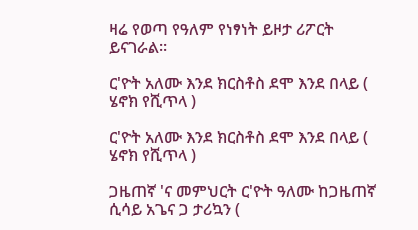ዛሬ የወጣ የዓለም የነፃነት ይዞታ ሪፖርት ይናገራል፡፡

ር'ዮት አለሙ እንደ ክርስቶስ ደሞ እንደ በላይ ( ሄኖክ የሺጥላ )

ር'ዮት አለሙ እንደ ክርስቶስ ደሞ እንደ በላይ ( ሄኖክ የሺጥላ )

ጋዜጠኛ 'ና መምህርት ር'ዮት ዓለሙ ከጋዜጠኛ ሲሳይ አጌና ጋ ታሪኳን (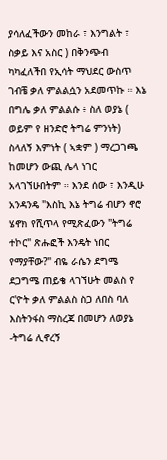ያሳለፈችውን መከራ ፣ እንግልት ፣ ስቃይ እና አስር ) በቅንጭብ ካካፈለችበ የኢሳት ማህደር ውስጥ ገብቼ ቃለ ምልልሷን አደመጥኩ ። እኔ በግሌ ቃለ ምልልሱ ፥ ስለ ወያኔ ( ወይም የ ዘንድሮ ትግሬ ምንነት) ስላለኝ እምነት ( ኣቋም ) ማረጋገጫ ከመሆን ውጪ ሌላ ነገር አላገኘሁበትም ። እንደ ሰው ፣ እንዲሁ አንዳንዴ "እስኪ እኔ ትግሬ ብሆን ኖሮ ሄኖክ የሺጥላ የሚጽፈውን "ትግሬ ተኮር" ጽሑፎች እንዴት ነበር የማያቸው?" ብዬ ራሴን ደግሜ ደጋግሜ ጠይቄ ላገኘሁት መልስ የ ር'ዮት ቃለ ምልልስ ስጋ ለበስ ባለ እስትንፋስ ማስረጃ በመሆን ለወያኔ -ትግሬ ሊኖረኝ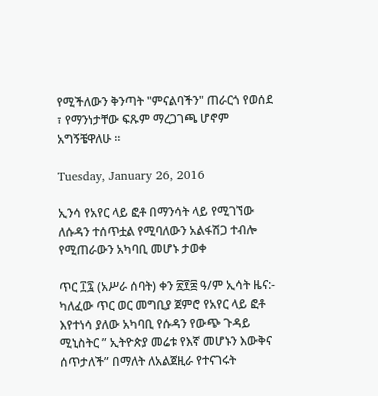የሚችለውን ቅንጣት "ምናልባችን" ጠራርጎ የወሰደ ፣ የማንነታቸው ፍጹም ማረጋገጫ ሆኖም አግኝቼዋለሁ ።

Tuesday, January 26, 2016

ኢንሳ የአየር ላይ ፎቶ በማንሳት ላይ የሚገኘው ለሱዳን ተሰጥቷል የሚባለውን አልፋሽጋ ተብሎ የሚጠራውን አካባቢ መሆኑ ታወቀ

ጥር ፲፯ (አሥራ ሰባት) ቀን ፳፻፰ ዓ/ም ኢሳት ዜና:- ካለፈው ጥር ወር መግቢያ ጀምሮ የአየር ላይ ፎቶ እየተነሳ ያለው አካባቢ የሱዳን የውጭ ጉዳይ ሚኒስትር ” ኢትዮጵያ መሬቱ የእኛ መሆኑን እውቅና ሰጥታለች” በማለት ለአልጀዚራ የተናገሩት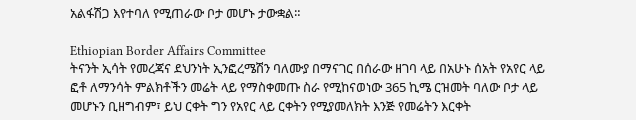አልፋሽጋ እየተባለ የሚጠራው ቦታ መሆኑ ታውቋል።

Ethiopian Border Affairs Committee
ትናንት ኢሳት የመረጃና ደህንነት ኢንፎረሜሽን ባለሙያ በማናገር በሰራው ዘገባ ላይ በአሁኑ ሰአት የአየር ላይ ፎቶ ለማንሳት ምልክቶችን መሬት ላይ የማስቀመጡ ስራ የሚከናወነው 365 ኪሜ ርዝመት ባለው ቦታ ላይ መሆኑን ቢዘግብም፣ ይህ ርቀት ግን የአየር ላይ ርቀትን የሚያመለክት እንጅ የመሬትን እርቀት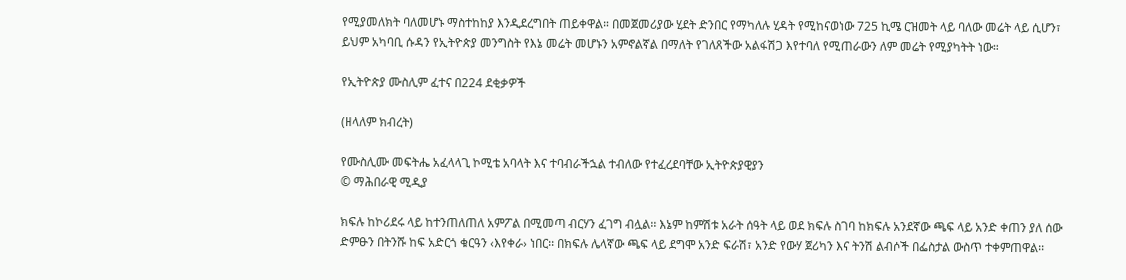የሚያመለክት ባለመሆኑ ማስተከከያ እንዲደረግበት ጠይቀዋል። በመጀመሪያው ሂደት ድንበር የማካለሉ ሂዳት የሚከናወነው 725 ኪሜ ርዝመት ላይ ባለው መሬት ላይ ሲሆን፣ ይህም አካባቢ ሱዳን የኢትዮጵያ መንግስት የእኔ መሬት መሆኑን አምኖልኛል በማለት የገለጸችው አልፋሽጋ እየተባለ የሚጠራውን ለም መሬት የሚያካትት ነው።

የኢትዮጵያ ሙስሊም ፈተና በ224 ደቂቃዎች

(ዘላለም ክብረት)

የሙስሊሙ መፍትሔ አፈላላጊ ኮሚቴ አባላት እና ተባብራችኋል ተብለው የተፈረደባቸው ኢትዮጵያዊያን
© ማሕበራዊ ሚዲያ

ክፍሉ ከኮሪደሩ ላይ ከተንጠለጠለ አምፖል በሚመጣ ብርሃን ፈገግ ብሏል፡፡ እኔም ከምሽቱ አራት ሰዓት ላይ ወደ ክፍሉ ስገባ ከክፍሉ አንደኛው ጫፍ ላይ አንድ ቀጠን ያለ ሰው ድምፁን በትንሹ ከፍ አድርጎ ቁርዓን ‹እየቀራ› ነበር፡፡ በክፍሉ ሌላኛው ጫፍ ላይ ደግሞ አንድ ፍራሽ፣ አንድ የውሃ ጀሪካን እና ትንሽ ልብሶች በፌስታል ውስጥ ተቀምጠዋል፡፡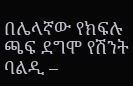በሌላኛው የክፍሉ ጫፍ ደግሞ የሽንት ባልዲ –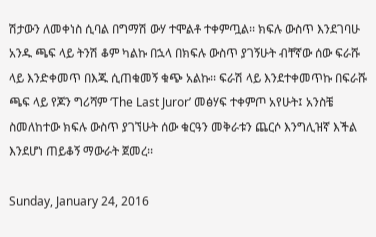ሽታውን ለመቀነስ ሲባል በግማሽ ውሃ ተሞልቶ ተቀምጧል፡፡ ክፍሉ ውስጥ እንደገባሁ አንዱ ጫፍ ላይ ትንሽ ቆም ካልኩ በኋላ በክፍሉ ውስጥ ያገኝሁት ብቸኛው ሰው ፍራሹ ላይ እንድቀመጥ በእጁ ሲጠቁመኝ ቁጭ አልኩ፡፡ ፍራሽ ላይ እንደተቀመጥኩ በፍራሹ ጫፍ ላይ የጆን ግሪሻም ‘The Last Juror’ መፅሃፍ ተቀምጦ አየሁት፤ አንስቼ ስመለከተው ክፍሉ ውስጥ ያገኘሁት ሰው ቁርዓን መቅራቱን ጨርሶ እንግሊዝኛ እችል እንደሆነ ጠይቆኝ ማውራት ጀመረ፡፡

Sunday, January 24, 2016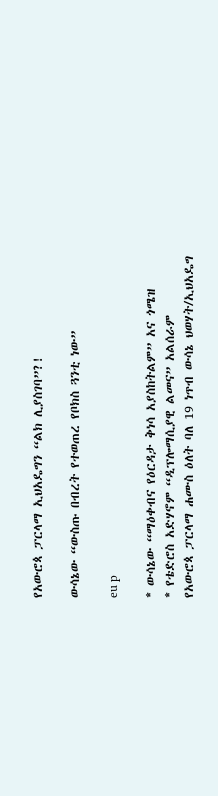የአውሮጳ ፓርላማ ኢህአዴግን “ልክ ሊያስገባ”?!

ውሳኔው “ውስጡ በብረት የተወጠረ የቦክስ ጓንቲ ነው”

eu p

* ውሳኔው “ማዕቀብና የዕርዳታ ቅነሳ አያስከትልም” አና ጎሜዝ
* የቴድሮስ አድሃኖም “ዲፕሎማሲያዊ ልመና” አልሰራም
የአውሮጳ ፓርላማ ሐሙስ ዕለት ባለ 19 ነጥብ ውሳኔ ህወሃት/ኢህአዴግ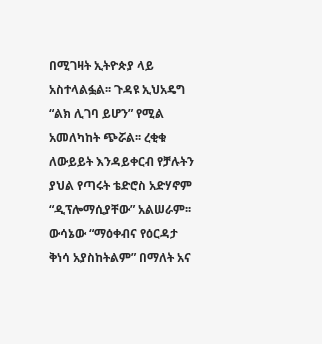በሚገዛት ኢትዮጵያ ላይ አስተላልፏል፡፡ ጉዳዩ ኢህአዴግ “ልክ ሊገባ ይሆን” የሚል አመለካከት ጭሯል፡፡ ረቂቁ ለውይይት እንዳይቀርብ የቻሉትን ያህል የጣሩት ቴድሮስ አድሃኖም “ዲፕሎማሲያቸው” አልሠራም፡፡ ውሳኔው “ማዕቀብና የዕርዳታ ቅነሳ አያስከትልም” በማለት አና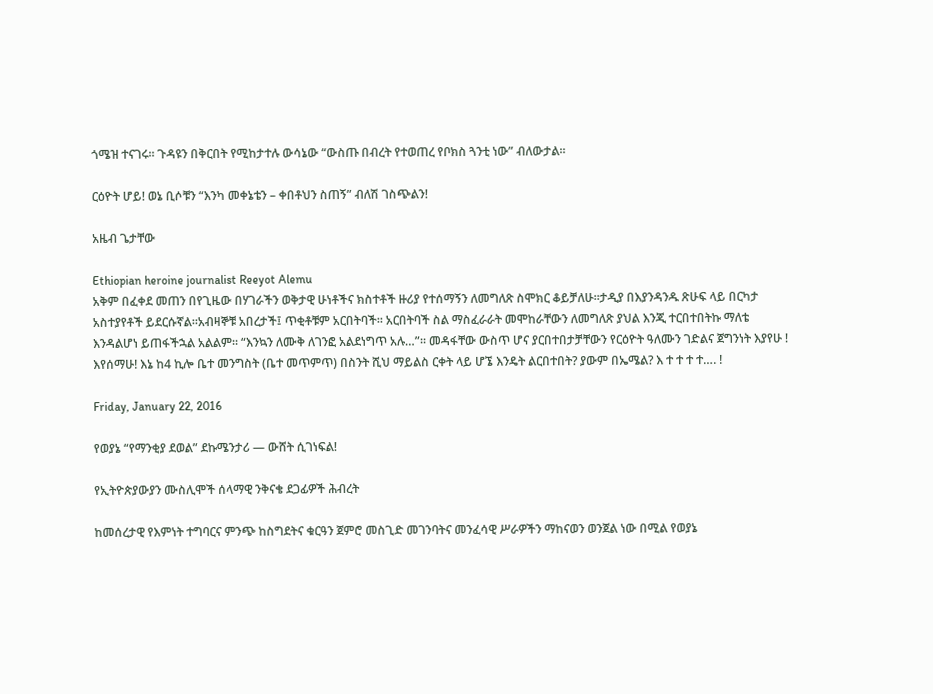ጎሜዝ ተናገሩ፡፡ ጉዳዩን በቅርበት የሚከታተሉ ውሳኔው “ውስጡ በብረት የተወጠረ የቦክስ ጓንቲ ነው” ብለውታል፡፡

ርዕዮት ሆይ! ወኔ ቢሶቹን “እንካ መቀኔቴን – ቀበቶህን ስጠኝ” ብለሽ ገስጭልን!

አዜብ ጌታቸው

Ethiopian heroine journalist Reeyot Alemu
አቅም በፈቀደ መጠን በየጊዜው በሃገራችን ወቅታዊ ሁነቶችና ክስተቶች ዙሪያ የተሰማኝን ለመግለጽ ስሞክር ቆይቻለሁ።ታዲያ በእያንዳንዱ ጽሁፍ ላይ በርካታ አስተያየቶች ይደርሱኛል።አብዛኞቹ አበረታች፤ ጥቂቶቹም አርበትባች። አርበትባች ስል ማስፈራራት መሞከራቸውን ለመግለጽ ያህል እንጂ ተርበተበትኩ ማለቴ እንዳልሆነ ይጠፋችኋል አልልም። “እንኳን ለሙቅ ለገንፎ አልደነግጥ አሉ…”። መዳፋቸው ውስጥ ሆና ያርበተበታቻቸውን የርዕዮት ዓለሙን ገድልና ጀግንነት እያየሁ ! እየሰማሁ! እኔ ከ4 ኪሎ ቤተ መንግስት (ቤተ መጥምጥ) በስንት ሺህ ማይልስ ርቀት ላይ ሆኜ እንዴት ልርበተበት? ያውም በኤሜል? እ ተ ተ ተ ተ…. !

Friday, January 22, 2016

የወያኔ “የማንቂያ ደወል” ደኩሜንታሪ — ውሸት ሲገነፍል!

የኢትዮጵያውያን ሙስሊሞች ሰላማዊ ንቅናቄ ደጋፊዎች ሕብረት

ከመሰረታዊ የእምነት ተግባርና ምንጭ ከስግደትና ቁርዓን ጀምሮ መስጊድ መገንባትና መንፈሳዊ ሥራዎችን ማከናወን ወንጀል ነው በሚል የወያኔ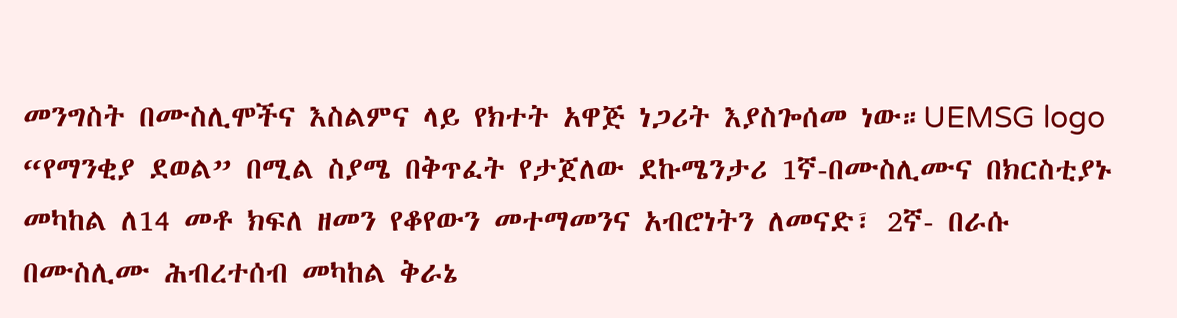መንግስት በሙስሊሞችና እስልምና ላይ የክተት አዋጅ ነጋሪት እያስጐሰመ ነው።UEMSG logo
“የማንቂያ ደወል” በሚል ስያሜ በቅጥፈት የታጀለው ደኩሜንታሪ 1ኛ-በሙስሊሙና በክርስቲያኑ መካከል ለ14 መቶ ክፍለ ዘመን የቆየውን መተማመንና አብሮነትን ለመናድ፣ 2ኛ- በራሱ በሙስሊሙ ሕብረተሰብ መካከል ቅራኔ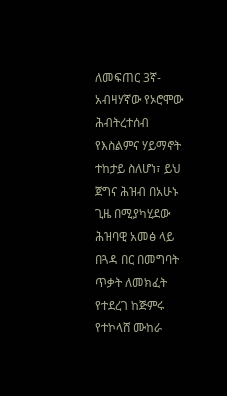ለመፍጠር 3ኛ- አብዛሃኛው የኦሮሞው ሕብትረተሰብ የእስልምና ሃይማኖት ተከታይ ስለሆነ፣ ይህ ጀግና ሕዝብ በአሁኑ ጊዜ በሚያካሂደው ሕዝባዊ አመፅ ላይ በጓዳ በር በመግባት ጥቃት ለመክፈት የተደረገ ከጅምሩ የተኮላሸ ሙከራ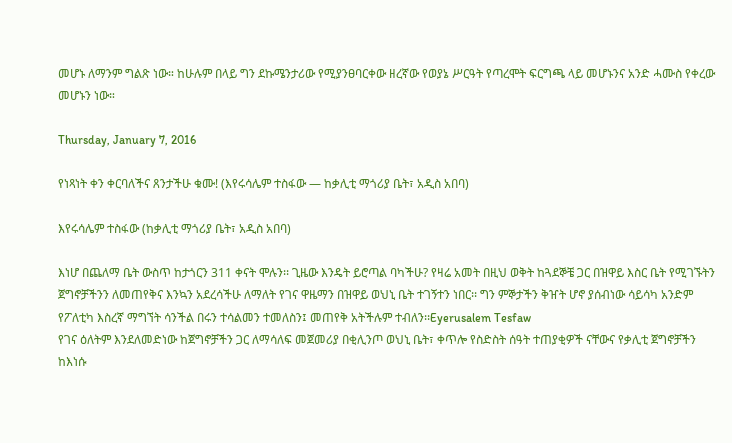መሆኑ ለማንም ግልጽ ነው። ከሁሉም በላይ ግን ደኩሜንታሪው የሚያንፀባርቀው ዘረኛው የወያኔ ሥርዓት የጣረሞት ፍርግጫ ላይ መሆኑንና አንድ ሓሙስ የቀረው መሆኑን ነው።

Thursday, January 7, 2016

የነጻነት ቀን ቀርባለችና ጸንታችሁ ቁሙ! (እየሩሳሌም ተስፋው — ከቃሊቲ ማጎሪያ ቤት፣ አዲስ አበባ)

እየሩሳሌም ተስፋው (ከቃሊቲ ማጎሪያ ቤት፣ አዲስ አበባ)

እነሆ በጨለማ ቤት ውስጥ ከታጎርን 311 ቀናት ሞሉን፡፡ ጊዜው እንዴት ይሮጣል ባካችሁ? የዛሬ አመት በዚህ ወቅት ከጓደኞቼ ጋር በዝዋይ እስር ቤት የሚገኙትን ጀግኖቻችንን ለመጠየቅና እንኳን አደረሳችሁ ለማለት የገና ዋዜማን በዝዋይ ወህኒ ቤት ተገኝተን ነበር፡፡ ግን ምኞታችን ቅዠት ሆኖ ያሰብነው ሳይሳካ አንድም የፖለቲካ እስረኛ ማግኘት ሳንችል በሩን ተሳልመን ተመለስን፤ መጠየቅ አትችሉም ተብለን፡፡Eyerusalem Tesfaw
የገና ዕለትም እንደለመድነው ከጀግኖቻችን ጋር ለማሳለፍ መጀመሪያ በቂሊንጦ ወህኒ ቤት፣ ቀጥሎ የስድስት ሰዓት ተጠያቂዎች ናቸውና የቃሊቲ ጀግኖቻችን ከእነሱ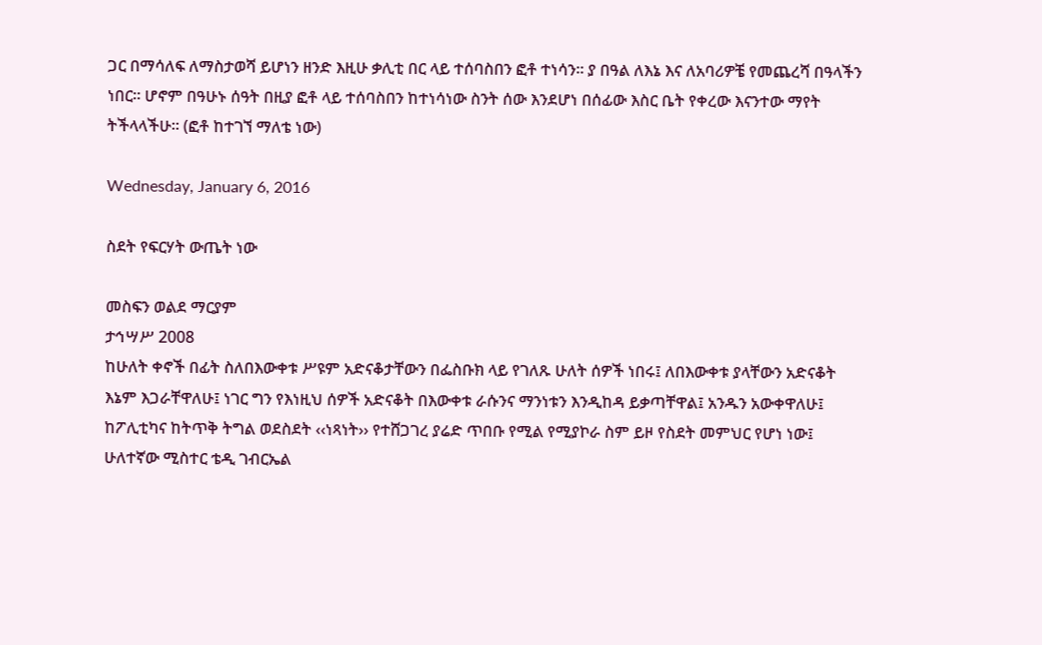ጋር በማሳለፍ ለማስታወሻ ይሆነን ዘንድ እዚሁ ቃሊቲ በር ላይ ተሰባስበን ፎቶ ተነሳን፡፡ ያ በዓል ለእኔ እና ለአባሪዎቼ የመጨረሻ በዓላችን ነበር፡፡ ሆኖም በዓሁኑ ሰዓት በዚያ ፎቶ ላይ ተሰባስበን ከተነሳነው ስንት ሰው እንደሆነ በሰፊው እስር ቤት የቀረው እናንተው ማየት ትችላላችሁ፡፡ (ፎቶ ከተገኘ ማለቴ ነው)

Wednesday, January 6, 2016

ስደት የፍርሃት ውጤት ነው

መስፍን ወልደ ማርያም
ታኅሣሥ 2008
ከሁለት ቀኖች በፊት ስለበእውቀቱ ሥዩም አድናቆታቸውን በፌስቡክ ላይ የገለጹ ሁለት ሰዎች ነበሩ፤ ለበእውቀቱ ያላቸውን አድናቆት እኔም እጋራቸዋለሁ፤ ነገር ግን የእነዚህ ሰዎች አድናቆት በእውቀቱ ራሱንና ማንነቱን እንዲከዳ ይቃጣቸዋል፤ አንዱን አውቀዋለሁ፤ ከፖሊቲካና ከትጥቅ ትግል ወደስደት ‹‹ነጻነት›› የተሸጋገረ ያሬድ ጥበቡ የሚል የሚያኮራ ስም ይዞ የስደት መምህር የሆነ ነው፤ ሁለተኛው ሚስተር ቴዲ ገብርኤል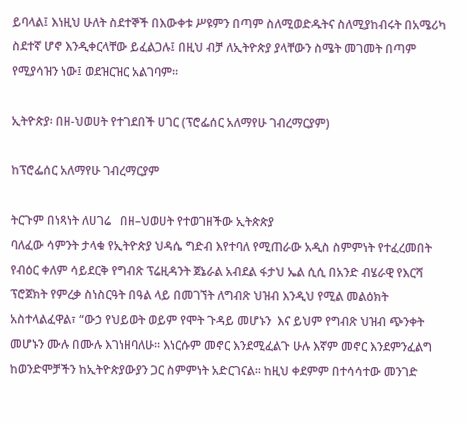ይባላል፤ እነዚህ ሁለት ስደተኞች በእውቀቱ ሥዩምን በጣም ስለሚወድዱትና ስለሚያከብሩት በአሜሪካ ስደተኛ ሆኖ እንዲቀርላቸው ይፈልጋሉ፤ በዚህ ብቻ ለኢትዮጵያ ያላቸውን ስሜት መገመት በጣም የሚያሳዝን ነው፤ ወደዝርዝር አልገባም፡፡

ኢትዮጵያ፡ በዘ-ህወሀት የተገደበች ሀገር (ፕሮፌሰር አለማየሁ ገብረማርያም)

ከፕሮፌሰር አለማየሁ ገብረማርያም

ትርጉም በነጻነት ለሀገሬ   በዘ–ህወሀት የተወገዘችው ኢትጵጵያ
ባለፈው ሳምንት ታላቁ የኢትዮጵያ ህዳሴ ግድብ እየተባለ የሚጠራው አዲስ ስምምነት የተፈረመበት የብዕር ቀለም ሳይደርቅ የግብጽ ፕሬዚዳንት ጀኔራል አብደል ፋታህ ኤል ሲሲ በአንድ ብሄራዊ የእርሻ ፕሮጀክት የምረቃ ስነስርዓት በዓል ላይ በመገኘት ለግብጽ ህዝብ እንዲህ የሚል መልዕክት አስተላልፈዋል፣ “ውኃ የህይወት ወይም የሞት ጉዳይ መሆኑን  እና ይህም የግብጽ ህዝብ ጭንቀት መሆኑን ሙሉ በሙሉ እገነዘባለሁ፡፡ እነርሱም መኖር እንደሚፈልጉ ሁሉ እኛም መኖር እንደምንፈልግ ከወንድሞቻችን ከኢትዮጵያውያን ጋር ስምምነት አድርገናል፡፡ ከዚህ ቀደምም በተሳሳተው መንገድ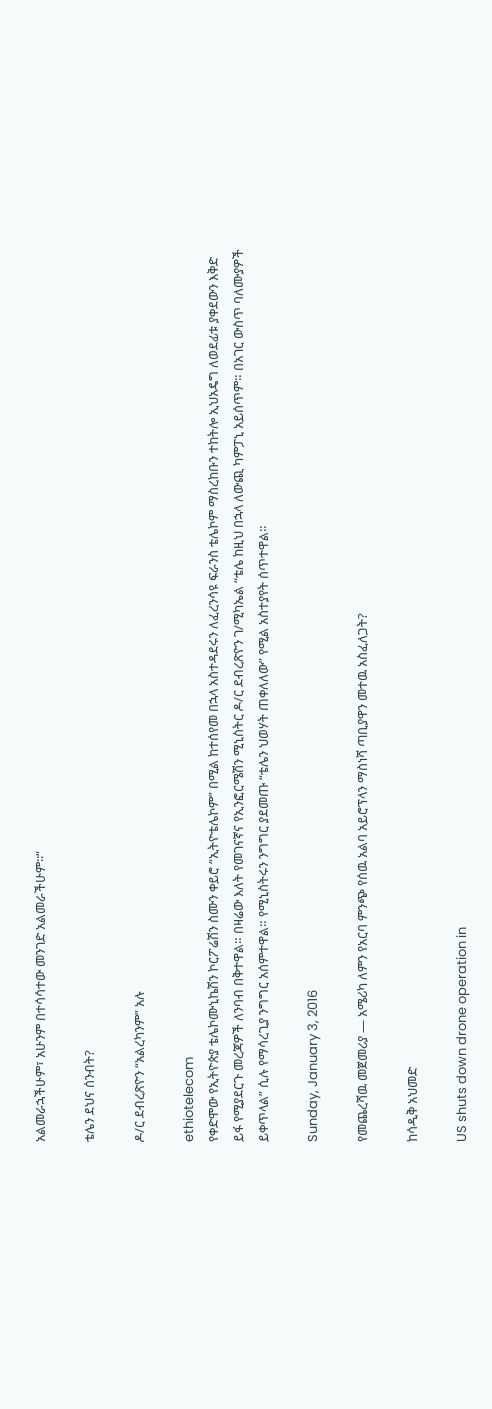አልመራኋችሁም፣ አሁንም በተሳሳተው መንገድ አልመራችሁም፡፡“

ቴሌን ደህና ሰንብት?

ዶ/ር ደብረጽዮን “አልረካንም” አሉ

ethiotelecom
የቀድሞው የኢትዮጵያ ቴሌኮሙኒኬሽን ኮርፖሬሽን ስሙን ቀይሮ “ኢትዮቴሌኮም” በሚል ከተሰየመ በኋላ አስተዳደሩን ለፈረንሳዩ ፍራንስ ቴሌኮም ማስረከቡን ተከትሎ ኢህአዴግ ለወደፊቱ ያቀደውን እቅድ ይፋ የሚያደርጉ መረጃዎች ለንባብ በቅተዋል። በዛሬው እለት የመገናኛና የኢንፎርሜሽን ሚኒስትር ዶ/ር ደብረጽዮን ገ/ሚካኤል “ቴሌ ከዚህ በኋላ ለውጪ ካምፓኒ አይሰጥም። በአገር ውስጥ ባለሙያዎች ይቀጥላል” ሲሉ የማሳረጊያ ንግግር አሰምተዋል። የሚኒስትሩን ንግግር ያደመጡ “ቴሌን ህወሃት ጠቀለለው” የሚል አስተያየት ሰጥተዋል።

Sunday, January 3, 2016

የመጨረሻዉ መጀመሪያ — አሜሪካ ለምን የአርባ ምንጭ የሰዉ አልባ አይሮፕላን ማስነሻ ጣቢያዋን መተዉ አስፈለጋት?

ከሳዲቅ አህመድ

US shuts down drone operation in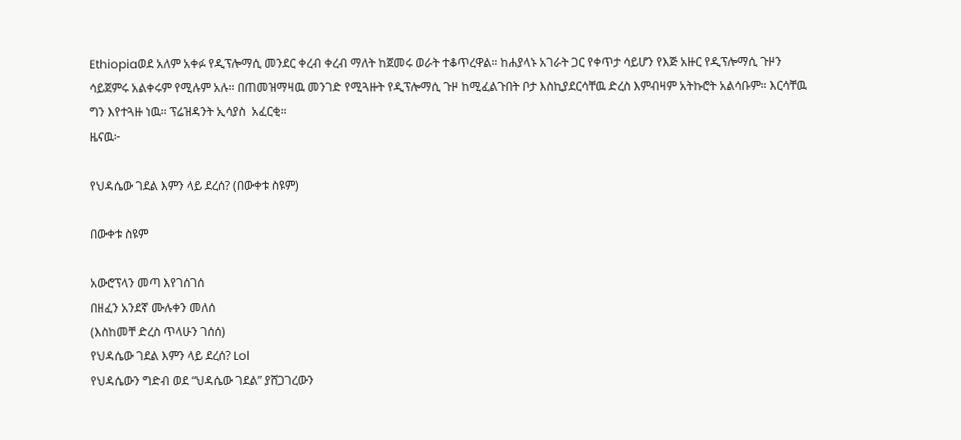Ethiopiaወደ አለም አቀፉ የዲፕሎማሲ መንደር ቀረብ ቀረብ ማለት ከጀመሩ ወራት ተቆጥረዋል። ከሐያላኑ አገራት ጋር የቀጥታ ሳይሆን የእጅ አዙር የዲፕሎማሲ ጉዞን ሳይጀምሩ አልቀሩም የሚሉም አሉ። በጠመዝማዛዉ መንገድ የሚጓዙት የዲፕሎማሲ ጉዞ ከሚፈልጉበት ቦታ እስኪያደርሳቸዉ ድረስ እምብዛም አትኩሮት አልሳቡም። እርሳቸዉ ግን እየተጓዙ ነዉ። ፕሬዝዳንት ኢሳያስ  አፈርቂ።
ዜናዉ፦

የህዳሴው ገደል እምን ላይ ደረሰ? (በውቀቱ ስዩም)

በውቀቱ ስዩም

አውሮፕላን መጣ እየገሰገሰ
በዘፈን አንደኛ ሙሉቀን መለሰ
(እስከመቸ ድረስ ጥላሁን ገሰሰ)
የህዳሴው ገደል እምን ላይ ደረሰ? Lol
የህዳሴውን ግድብ ወደ “ህዳሴው ገደል” ያሸጋገረውን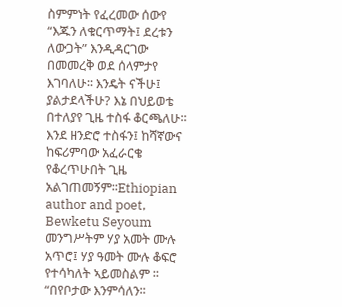ስምምነት የፈረመው ሰውየ “እጁን ለቁርጥማት፤ ደረቱን ለውጋት” እንዲዳርገው በመመረቅ ወደ ሰላምታየ እገባለሁ፡፡ እንዴት ናችሁ፤ ያልታደላችሁ? እኔ በህይወቴ በተለያየ ጊዜ ተስፋ ቆርጫለሁ፡፡ እንደ ዘንድሮ ተስፋን፤ ከሻኛውና ከፍሪምባው አፈራርቄ የቆረጥሁበት ጊዜ አልገጠመኝም፡፡Ethiopian author and poet, Bewketu Seyoum
መንግሥትም ሃያ አመት ሙሉ አጥሮ፤ ሃያ ዓመት ሙሉ ቆፍሮ የተሳካለት ኣይመስልም ፡፡ “በየቦታው እንምሳለን፡፡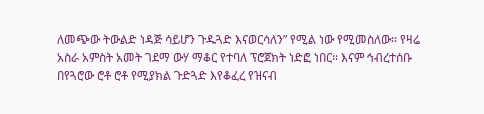ለመጭው ትውልድ ነዳጅ ሳይሆን ጉዱጓድ እናወርሳለን” የሚል ነው የሚመስለው፡፡ የዛሬ አስራ አምስት አመት ገደማ ውሃ ማቆር የተባለ ፕሮጀክት ነድፎ ነበር፡፡ እናም ኅብረተሰቡ በየጓሮው ሮቶ ሮቶ የሚያክል ጉድጓድ እየቆፈረ የዝናብ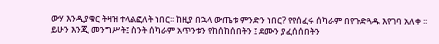ውሃ እንዲያቁር ትዛዝ ተላልፎለት ነበር፡፡ ከዚያ በኋላ ውጤቱ ምንድን ነበር? የየሰፈሩ ሰካራም በየጉድጓዱ እየገባ አለቀ ፡፡ ይሁን እንጂ መንግሥት፤ ስንት ሰካራም አጥንቱን የከሰከሰበትን ፤ ደሙን ያፈሰሰበትን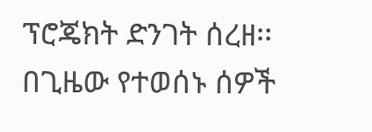ፕሮጄክት ድንገት ሰረዘ፡፡ በጊዜው የተወሰኑ ሰዎች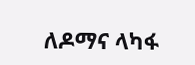ለዶማና ላካፋ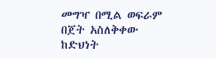መግዣ በሚል ወፍራም በጀት አስለቅቀው ከድህነት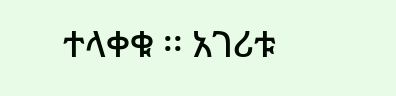ተላቀቁ ፡፡ አገሪቱ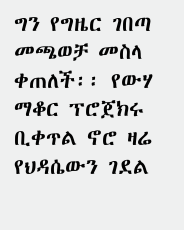ግን የግዜር ገበጣ መጫወቻ መስላ ቀጠለች፡፡ የውሃ ማቆር ፕሮጀክሩ ቢቀጥል ኖሮ ዛሬ የህዳሴውን ገደል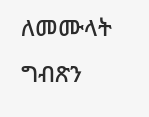ለመሙላት ግብጽን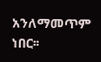አንለማመጥም ነበር፡፡